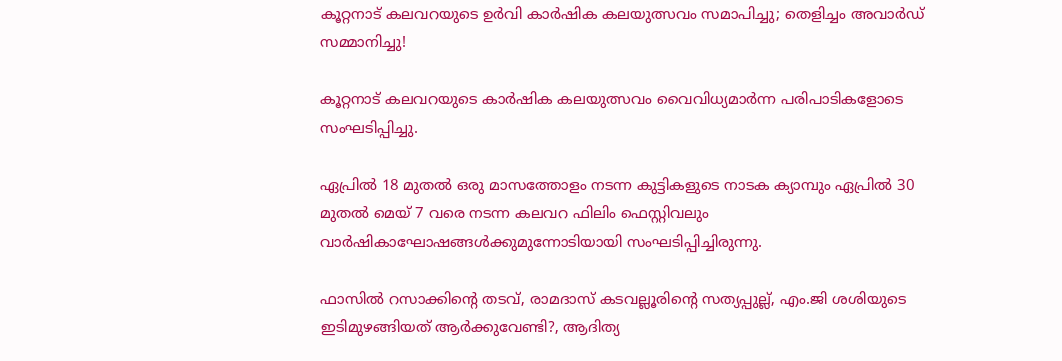കൂറ്റനാട് കലവറയുടെ ഉർവി കാർഷിക കലയുത്സവം സമാപിച്ചു; തെളിച്ചം അവാർഡ് സമ്മാനിച്ചു!

കൂറ്റനാട് കലവറയുടെ കാർഷിക കലയുത്സവം വൈവിധ്യമാർന്ന പരിപാടികളോടെ സംഘടിപ്പിച്ചു.

ഏപ്രിൽ 18 മുതൽ ഒരു മാസത്തോളം നടന്ന കുട്ടികളുടെ നാടക ക്യാമ്പും ഏപ്രിൽ 30 മുതൽ മെയ് 7 വരെ നടന്ന കലവറ ഫിലിം ഫെസ്റ്റിവലും വാർഷികാഘോഷങ്ങൾക്കുമുന്നോടിയായി സംഘടിപ്പിച്ചിരുന്നു.

ഫാസിൽ റസാക്കിൻ്റെ തടവ്, രാമദാസ് കടവല്ലൂരിൻ്റെ സത്യപ്പുല്ല്, എം.ജി ശശിയുടെ ഇടിമുഴങ്ങിയത് ആർക്കുവേണ്ടി?, ആദിത്യ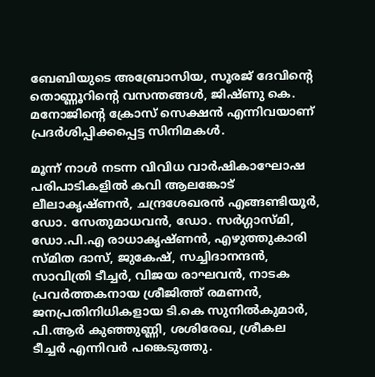ബേബിയുടെ അബ്രോസിയ, സൂരജ് ദേവിൻ്റെ തൊണ്ണൂറിൻ്റെ വസന്തങ്ങൾ, ജിഷ്ണു കെ. മനോജിൻ്റെ ക്രോസ് സെക്ഷൻ എന്നിവയാണ് പ്രദർശിപ്പിക്കപ്പെട്ട സിനിമകൾ.

മൂന്ന് നാൾ നടന്ന വിവിധ വാർഷികാഘോഷ പരിപാടികളിൽ കവി ആലങ്കോട് ലീലാകൃഷ്ണൻ, ചന്ദ്രശേഖരൻ എങ്ങണ്ടിയൂർ, ഡോ. സേതുമാധവൻ, ഡോ. സർഗ്ഗാസ്മി, ഡോ.പി.എ രാധാകൃഷ്ണൻ, എഴുത്തുകാരി സ്മിത ദാസ്, ജുകേഷ്, സച്ചിദാനന്ദൻ, സാവിത്രി ടീച്ചർ, വിജയ രാഘവൻ, നാടക പ്രവർത്തകനായ ശ്രീജിത്ത് രമണൻ, ജനപ്രതിനിധികളായ ടി.കെ സുനിൽകുമാർ, പി.ആർ കുഞ്ഞുണ്ണി, ശശിരേഖ, ശ്രീകല ടീച്ചർ എന്നിവർ പങ്കെടുത്തു.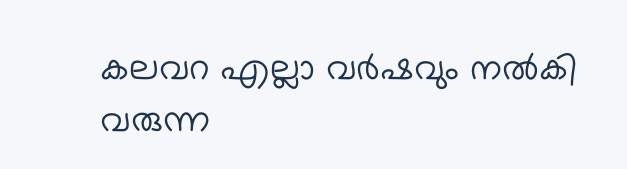കലവറ എല്ലാ വർഷവും നൽകി വരുന്ന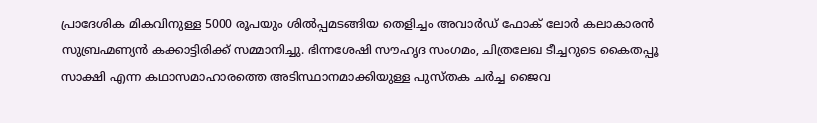പ്രാദേശിക മികവിനുള്ള 5000 രൂപയും ശിൽപ്പമടങ്ങിയ തെളിച്ചം അവാർഡ് ഫോക് ലോർ കലാകാരൻ സുബ്രഹ്മണ്യൻ കക്കാട്ടിരിക്ക് സമ്മാനിച്ചു. ഭിന്നശേഷി സൗഹൃദ സംഗമം, ചിത്രലേഖ ടീച്ചറുടെ കൈതപ്പൂ സാക്ഷി എന്ന കഥാസമാഹാരത്തെ അടിസ്ഥാനമാക്കിയുള്ള പുസ്തക ചർച്ച ജൈവ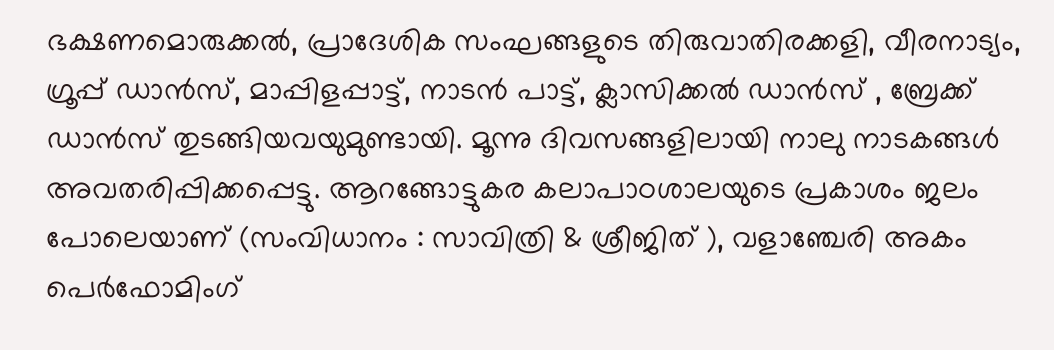ഭക്ഷണമൊരുക്കൽ, പ്രാദേശിക സംഘങ്ങളുടെ തിരുവാതിരക്കളി, വീരനാട്യം, ഗ്രൂപ്പ് ഡാൻസ്, മാപ്പിളപ്പാട്ട്, നാടൻ പാട്ട്, ക്ലാസിക്കൽ ഡാൻസ് , ബ്രേക്ക് ഡാൻസ് തുടങ്ങിയവയുമുണ്ടായി. മൂന്നു ദിവസങ്ങളിലായി നാലു നാടകങ്ങൾ അവതരിപ്പിക്കപ്പെട്ടു. ആറങ്ങോട്ടുകര കലാപാഠശാലയുടെ പ്രകാശം ജലം പോലെയാണ് (സംവിധാനം : സാവിത്രി & ശ്രീജിത് ), വളാഞ്ചേരി അകം പെർഫോമിംഗ്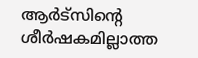ആർട്സിൻ്റെ ശീർഷകമില്ലാത്ത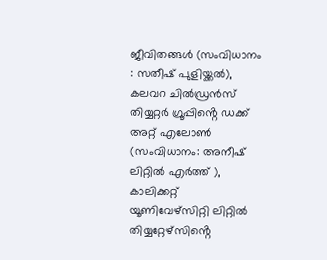ജീവിതങ്ങൾ (സംവിധാനം : സതീഷ് പുളിയ്ക്കൽ), കലവറ ചിൽഡ്രൻസ് തിയ്യറ്റർ ഗ്രൂപ്പിൻ്റെ ഡക്ക് അറ്റ് എലോൺ (സംവിധാനം: അനീഷ് ലിറ്റിൽ എർത്ത് ), കാലിക്കറ്റ് യൂണിവേഴ്‌സിറ്റി ലിറ്റിൽ തിയ്യറ്റേഴ്‌സിൻ്റെ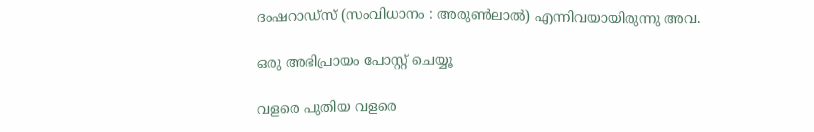ദംഷറാഡ്സ് (സംവിധാനം : അരുൺലാൽ) എന്നിവയായിരുന്നു അവ.

ഒരു അഭിപ്രായം പോസ്റ്റ് ചെയ്യൂ

വളരെ പുതിയ വളരെ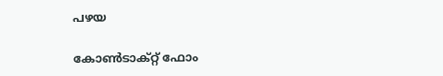പഴയ

കോൺടാക്റ്റ് ഫോം